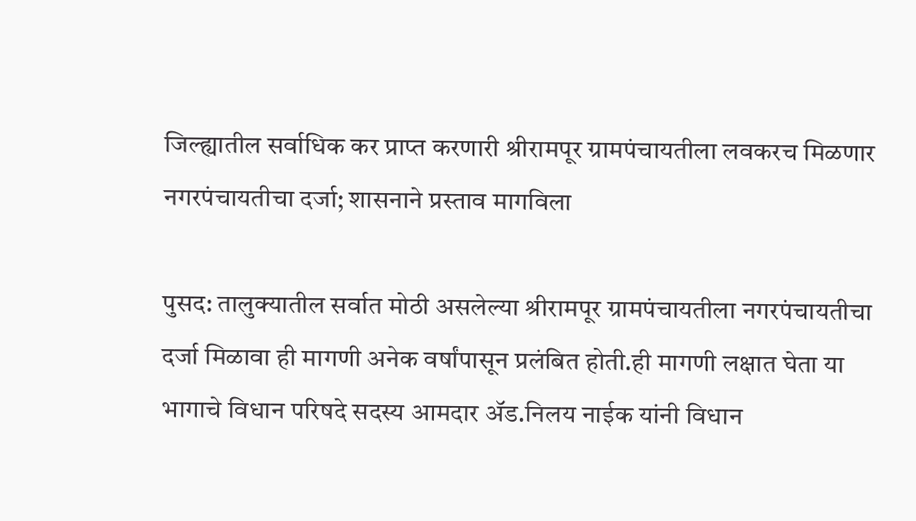जिल्ह्यातील सर्वाधिक कर प्राप्त करणारी श्रीरामपूर ग्रामपंचायतीला लवकरच मिळणार नगरपंचायतीचा दर्जा; शासनाने प्रस्ताव मागविला

पुसद: तालुक्यातील सर्वात मोठी असलेल्या श्रीरामपूर ग्रामपंचायतीला नगरपंचायतीचा दर्जा मिळावा ही मागणी अनेक वर्षांपासून प्रलंबित होती.ही मागणी लक्षात घेता या भागाचे विधान परिषदे सदस्य आमदार ॲड.निलय नाईक यांनी विधान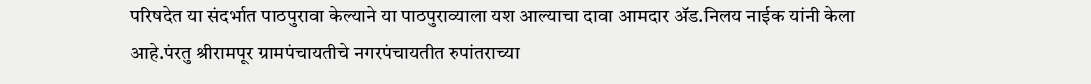परिषदेत या संदर्भात पाठपुरावा केल्याने या पाठपुराव्याला यश आल्याचा दावा आमदार ॲड.निलय नाईक यांनी केला आहे.पंरतु श्रीरामपूर ग्रामपंचायतीचे नगरपंचायतीत रुपांतराच्या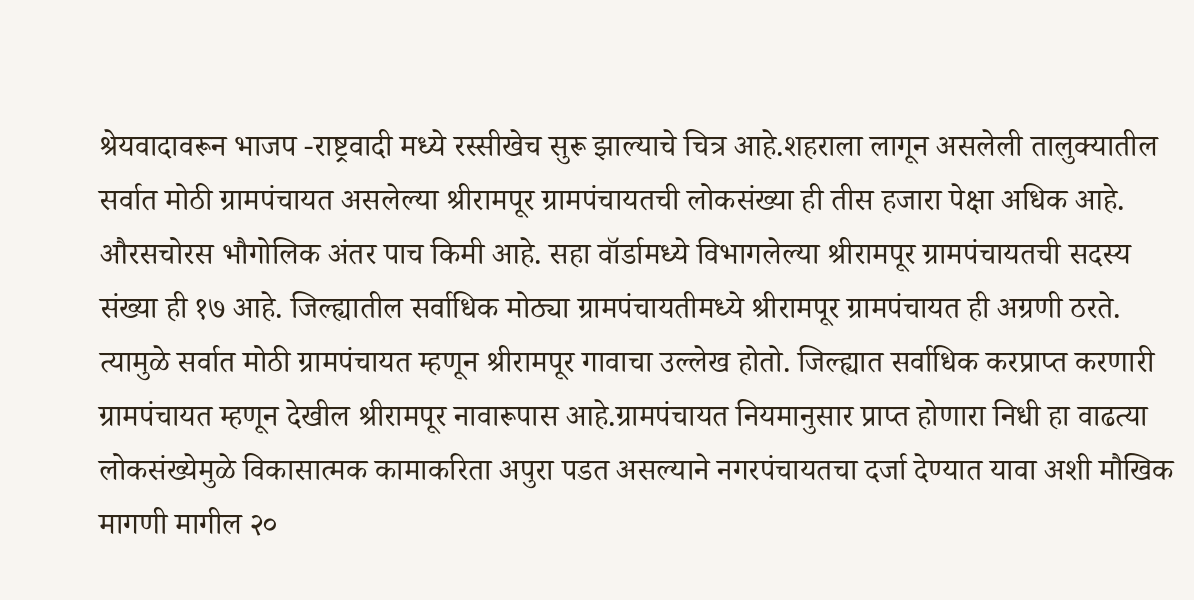श्रेयवादावरून भाजप -राष्ट्रवादी मध्ये रस्सीखेच सुरू झाल्याचे चित्र आहे.शहराला लागून असलेली तालुक्यातील सर्वात मोठी ग्रामपंचायत असलेल्या श्रीरामपूर ग्रामपंचायतची लोकसंख्या ही तीस हजारा पेक्षा अधिक आहे. औरसचोरस भौगोलिक अंतर पाच किमी आहे. सहा वॉर्डामध्ये विभागलेल्या श्रीरामपूर ग्रामपंचायतची सदस्य संख्या ही १७ आहे. जिल्ह्यातील सर्वाधिक मोठ्या ग्रामपंचायतीमध्ये श्रीरामपूर ग्रामपंचायत ही अग्रणी ठरते. त्यामुळे सर्वात मोठी ग्रामपंचायत म्हणून श्रीरामपूर गावाचा उल्लेख होतो. जिल्ह्यात सर्वाधिक करप्राप्त करणारी ग्रामपंचायत म्हणून देखील श्रीरामपूर नावारूपास आहे.ग्रामपंचायत नियमानुसार प्राप्त होणारा निधी हा वाढत्या लोकसंख्येमुळे विकासात्मक कामाकरिता अपुरा पडत असल्याने नगरपंचायतचा दर्जा देण्यात यावा अशी मौखिक मागणी मागील २०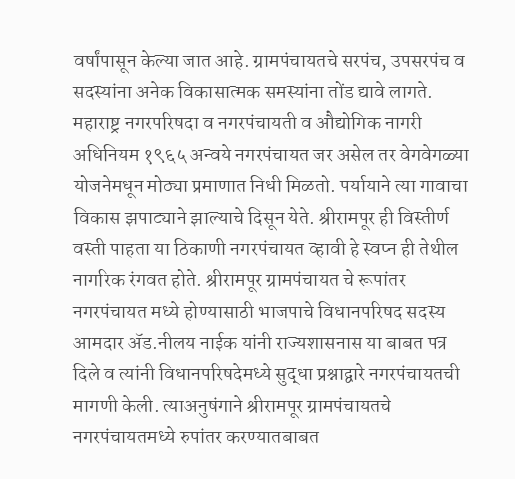वर्षांपासून केल्या जात आहे. ग्रामपंचायतचे सरपंच, उपसरपंच व सदस्यांना अनेक विकासात्मक समस्यांना तोंड द्यावे लागते. महाराष्ट्र नगरपरिषदा व नगरपंचायती व औद्योगिक नागरी अधिनियम १९६५ अन्वये नगरपंचायत जर असेल तर वेगवेगळ्या योजनेमधून मोठ्या प्रमाणात निधी मिळतो. पर्यायाने त्या गावाचा विकास झपाट्याने झाल्याचे दिसून येते. श्रीरामपूर ही विस्तीर्ण वस्ती पाहता या ठिकाणी नगरपंचायत व्हावी हे स्वप्न ही तेथील नागरिक रंगवत होते. श्रीरामपूर ग्रामपंचायत चे रूपांतर नगरपंचायत मध्ये होण्यासाठी भाजपाचे विधानपरिषद सदस्य आमदार ॲड.नीलय नाईक यांनी राज्यशासनास या बाबत पत्र दिले व त्यांनी विधानपरिषदेमध्ये सुद्धा प्रश्नाद्वारे नगरपंचायतची मागणी केली. त्याअनुषंगाने श्रीरामपूर ग्रामपंचायतचे नगरपंचायतमध्ये रुपांतर करण्यातबाबत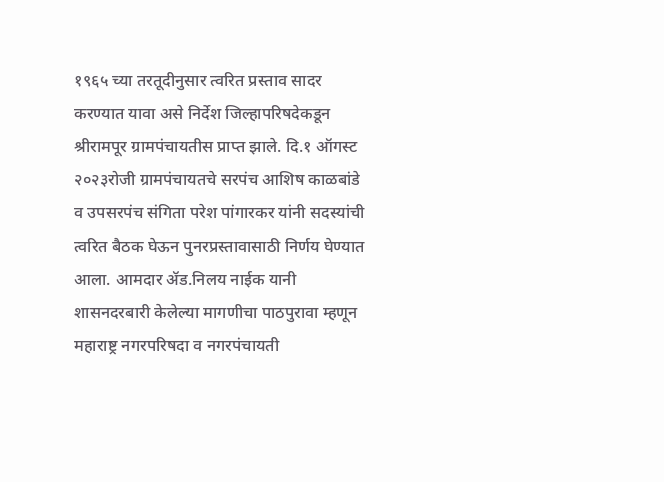१९६५ च्या तरतूदीनुसार त्वरित प्रस्ताव सादर करण्यात यावा असे निर्देश जिल्हापरिषदेकडून श्रीरामपूर ग्रामपंचायतीस प्राप्त झाले. दि.१ ऑगस्ट २०२३रोजी ग्रामपंचायतचे सरपंच आशिष काळबांडे व उपसरपंच संगिता परेश पांगारकर यांनी सदस्यांची त्वरित बैठक घेऊन पुनरप्रस्तावासाठी निर्णय घेण्यात आला. आमदार ॲड.निलय नाईक यानी शासनदरबारी केलेल्या मागणीचा पाठपुरावा म्हणून महाराष्ट्र नगरपरिषदा व नगरपंचायती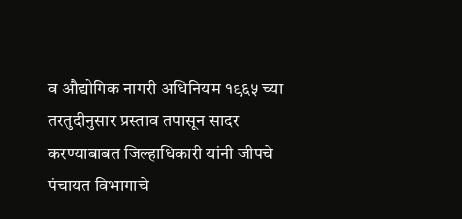व औद्योगिक नागरी अधिनियम १९६५ च्या तरतुदीनुसार प्रस्ताव तपासून सादर करण्याबाबत जिल्हाधिकारी यांनी जीपचे पंचायत विभागाचे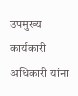उपमुख्य कार्यकारी अधिकारी यांना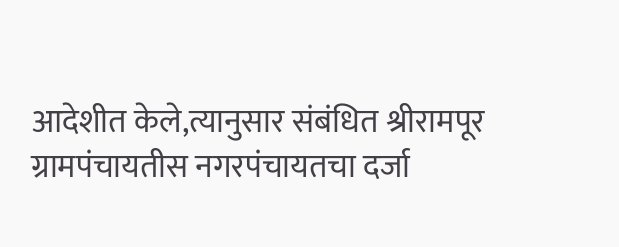आदेशीत केले,त्यानुसार संबंधित श्रीरामपूर ग्रामपंचायतीस नगरपंचायतचा दर्जा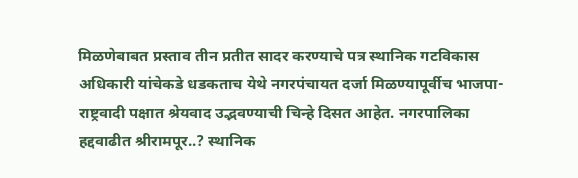मिळणेबाबत प्रस्ताव तीन प्रतीत सादर करण्याचे पत्र स्थानिक गटविकास अधिकारी यांचेकडे धडकताच येथे नगरपंचायत दर्जा मिळण्यापूर्वीच भाजपा-राष्ट्रवादी पक्षात श्रेयवाद उद्भवण्याची चिन्हे दिसत आहेत. नगरपालिका हद्दवाढीत श्रीरामपूर..? स्थानिक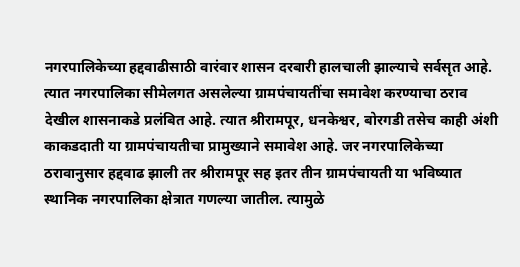नगरपालिकेच्या हद्दवाढीसाठी वारंवार शासन दरबारी हालचाली झाल्याचे सर्वसृत आहे. त्यात नगरपालिका सीमेलगत असलेल्या ग्रामपंचायतींचा समावेश करण्याचा ठराव देखील शासनाकडे प्रलंबित आहे. त्यात श्रीरामपूर, धनकेश्वर, बोरगडी तसेच काही अंशी काकडदाती या ग्रामपंचायतीचा प्रामुख्याने समावेश आहे. जर नगरपालिकेच्या ठरावानुसार हद्दवाढ झाली तर श्रीरामपूर सह इतर तीन ग्रामपंचायती या भविष्यात स्थानिक नगरपालिका क्षेत्रात गणल्या जातील. त्यामुळे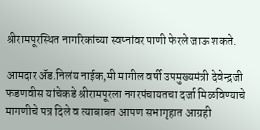श्रीरामपूरस्थित नागरिकांच्या स्वप्नांवर पाणी फेरले जाऊ शकते.

आमदार ॲड.निलंय नाईक,मी मागील वर्षी उपमुख्यमंत्री देवेन्द्रजी फडणवीस यांचेकडे श्रीरामपूरला नगरपंचायतचा दर्जा मिळविण्याचे मागणीचे पत्र दिले व त्याबाबत आपण सभागृहात आग्रही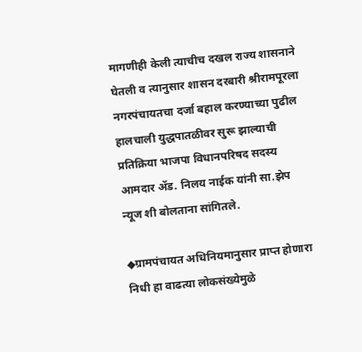मागणीही केली त्याचीच दखल राज्य शासनाने घेतली व त्यानुसार शासन दरबारी श्रीरामपूरला नगरपंचायतचा दर्जा बहाल करण्याच्या पुढील हालचाली युद्धपातळीवर सुरू झाल्याची प्रतिक्रिया भाजपा विधानपरिषद सदस्य आमदार ॲड. निलय नाईक यांनी सा.झेप न्यूज शी बोलताना सांगितले.

◆ग्रामपंचायत अधिनियमानुसार प्राप्त होणारा निधी हा वाढत्या लोकसंख्येमुळे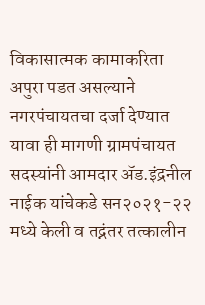विकासात्मक कामाकरिता अपुरा पडत असल्याने नगरपंचायतचा दर्जा देण्यात यावा ही मागणी ग्रामपंचायत सदस्यांनी आमदार ॲड.इंद्रनील नाईक यांचेकडे सन२०२१-२२ मध्ये केली व तद्नंतर तत्कालीन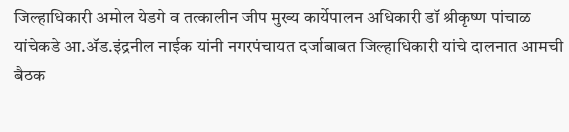जिल्हाधिकारी अमोल येडगे व तत्कालीन जीप मुख्य कार्येपालन अधिकारी डॉ श्रीकृष्ण पांचाळ यांचेकडे आ.ॲड.इंद्रनील नाईक यांनी नगरपंचायत दर्जाबाबत जिल्हाधिकारी यांचे दालनात आमची बैठक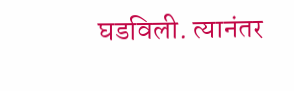घडविली. त्यानंतर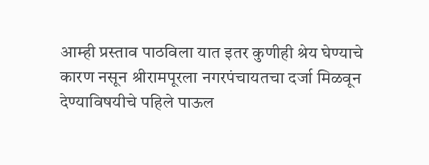आम्ही प्रस्ताव पाठविला यात इतर कुणीही श्रेय घेण्याचे कारण नसून श्रीरामपूरला नगरपंचायतचा दर्जा मिळवून देण्याविषयीचे पहिले पाऊल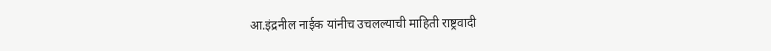आ.इंद्रनील नाईक यांनीच उचलल्याची माहिती राष्ट्रवादी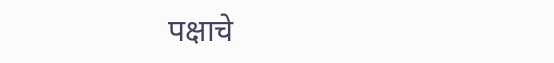पक्षाचे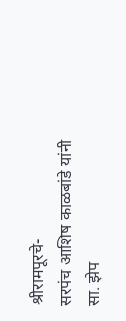श्रीरामपूरचे-
सरपंच आशिष काळबांडे यांनी सा. झेप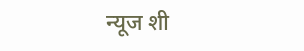न्यूज शी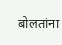बोलतांना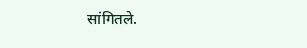सांगितले.